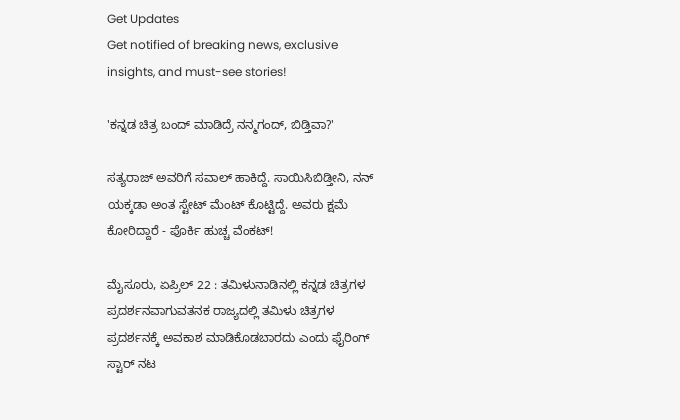Get Updates
Get notified of breaking news, exclusive insights, and must-see stories!

'ಕನ್ನಡ ಚಿತ್ರ ಬಂದ್ ಮಾಡಿದ್ರೆ ನನ್ಮಗಂದ್, ಬಿಡ್ತಿವಾ?'

ಸತ್ಯರಾಜ್ ಅವರಿಗೆ ಸವಾಲ್ ಹಾಕಿದ್ದೆ. ಸಾಯಿಸಿಬಿಡ್ತೀನಿ, ನನ್ ಯಕ್ಕಡಾ ಅಂತ ಸ್ಟೇಟ್ ಮೆಂಟ್ ಕೊಟ್ಟಿದ್ದೆ. ಅವರು ಕ್ಷಮೆ ಕೋರಿದ್ದಾರೆ - ಪೊರ್ಕಿ ಹುಚ್ಚ ವೆಂಕಟ್!

ಮೈಸೂರು, ಏಪ್ರಿಲ್ 22 : ತಮಿಳುನಾಡಿನಲ್ಲಿ ಕನ್ನಡ ಚಿತ್ರಗಳ ಪ್ರದರ್ಶನವಾಗುವತನಕ ರಾಜ್ಯದಲ್ಲಿ ತಮಿಳು ಚಿತ್ರಗಳ ಪ್ರದರ್ಶನಕ್ಕೆ ಅವಕಾಶ ಮಾಡಿಕೊಡಬಾರದು ಎಂದು ಫೈರಿಂಗ್ ಸ್ಟಾರ್ ನಟ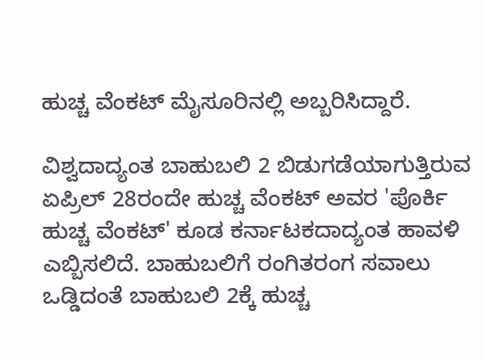ಹುಚ್ಚ ವೆಂಕಟ್ ಮೈಸೂರಿನಲ್ಲಿ ಅಬ್ಬರಿಸಿದ್ದಾರೆ.

ವಿಶ್ವದಾದ್ಯಂತ ಬಾಹುಬಲಿ 2 ಬಿಡುಗಡೆಯಾಗುತ್ತಿರುವ ಏಪ್ರಿಲ್ 28ರಂದೇ ಹುಚ್ಚ ವೆಂಕಟ್ ಅವರ 'ಪೊರ್ಕಿ ಹುಚ್ಚ ವೆಂಕಟ್' ಕೂಡ ಕರ್ನಾಟಕದಾದ್ಯಂತ ಹಾವಳಿ ಎಬ್ಬಿಸಲಿದೆ. ಬಾಹುಬಲಿಗೆ ರಂಗಿತರಂಗ ಸವಾಲು ಒಡ್ಡಿದಂತೆ ಬಾಹುಬಲಿ 2ಕ್ಕೆ ಹುಚ್ಚ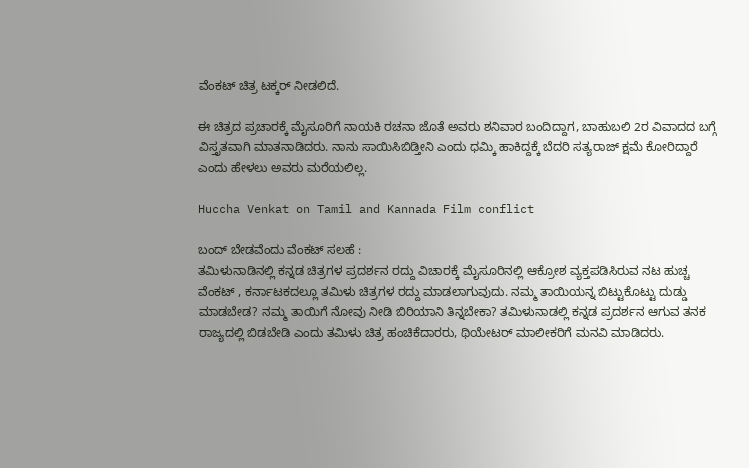ವೆಂಕಟ್ ಚಿತ್ರ ಟಕ್ಕರ್ ನೀಡಲಿದೆ.

ಈ ಚಿತ್ರದ ಪ್ರಚಾರಕ್ಕೆ ಮೈಸೂರಿಗೆ ನಾಯಕಿ ರಚನಾ ಜೊತೆ ಅವರು ಶನಿವಾರ ಬಂದಿದ್ದಾಗ, ಬಾಹುಬಲಿ 2ರ ವಿವಾದದ ಬಗ್ಗೆ ವಿಸ್ತೃತವಾಗಿ ಮಾತನಾಡಿದರು. ನಾನು ಸಾಯಿಸಿಬಿಡ್ತೀನಿ ಎಂದು ಧಮ್ಕಿ ಹಾಕಿದ್ದಕ್ಕೆ ಬೆದರಿ ಸತ್ಯರಾಜ್ ಕ್ಷಮೆ ಕೋರಿದ್ದಾರೆ ಎಂದು ಹೇಳಲು ಅವರು ಮರೆಯಲಿಲ್ಲ.

Huccha Venkat on Tamil and Kannada Film conflict

ಬಂದ್ ಬೇಡವೆಂದು ವೆಂಕಟ್ ಸಲಹೆ :
ತಮಿಳುನಾಡಿನಲ್ಲಿ ಕನ್ನಡ ಚಿತ್ರಗಳ ಪ್ರದರ್ಶನ ರದ್ದು ವಿಚಾರಕ್ಕೆ ಮೈಸೂರಿನಲ್ಲಿ ಆಕ್ರೋಶ ವ್ಯಕ್ತಪಡಿಸಿರುವ ನಟ ಹುಚ್ಚ ವೆಂಕಟ್ , ಕರ್ನಾಟಕದಲ್ಲೂ ತಮಿಳು ಚಿತ್ರಗಳ ರದ್ದು ಮಾಡಲಾಗುವುದು. ನಮ್ಮ ತಾಯಿಯನ್ನ ಬಿಟ್ಟುಕೊಟ್ಟು ದುಡ್ಡು ಮಾಡಬೇಡ? ನಮ್ಮ ತಾಯಿಗೆ ನೋವು ನೀಡಿ ‌ಬಿರಿಯಾನಿ ತಿನ್ನಬೇಕಾ? ತಮಿಳುನಾಡಲ್ಲಿ ಕನ್ನಡ ಪ್ರದರ್ಶನ ಆಗುವ ತನಕ ರಾಜ್ಯದಲ್ಲಿ ಬಿಡಬೇಡಿ ಎಂದು ತಮಿಳು‌ ಚಿತ್ರ ಹಂಚಿಕೆದಾರರು, ಥಿಯೇಟರ್ ಮಾಲೀಕರಿಗೆ ಮನವಿ ಮಾಡಿದರು.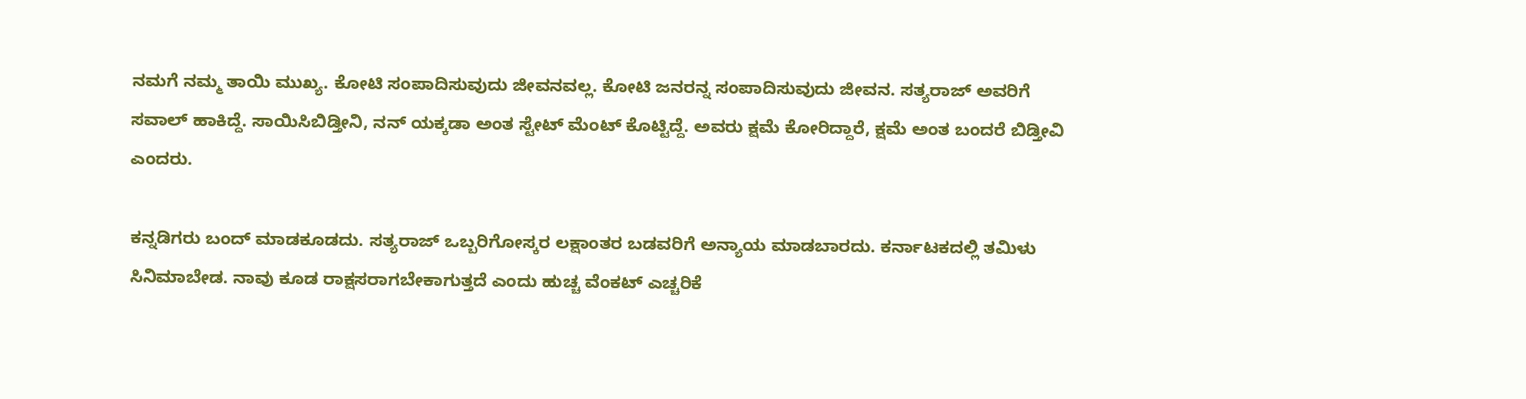ನಮಗೆ ನಮ್ಮ ತಾಯಿ ಮುಖ್ಯ. ಕೋಟಿ ಸಂಪಾದಿಸುವುದು ಜೀವನವಲ್ಲ. ಕೋಟಿ ಜನರನ್ನ ಸಂಪಾದಿಸುವುದು ಜೀವನ. ಸತ್ಯರಾಜ್ ಅವರಿಗೆ ಸವಾಲ್ ಹಾಕಿದ್ದೆ. ಸಾಯಿಸಿಬಿಡ್ತೀನಿ, ನನ್ ಯಕ್ಕಡಾ ಅಂತ ಸ್ಟೇಟ್ ಮೆಂಟ್ ಕೊಟ್ಟಿದ್ದೆ. ಅವರು ಕ್ಷಮೆ ಕೋರಿದ್ದಾರೆ, ಕ್ಷಮೆ ಅಂತ ಬಂದರೆ ಬಿಡ್ತೀವಿ ಎಂದರು.

ಕನ್ನಡಿಗರು ಬಂದ್ ಮಾಡಕೂಡದು. ಸತ್ಯರಾಜ್ ಒಬ್ಬರಿಗೋಸ್ಕರ ಲಕ್ಷಾಂತರ ಬಡವರಿಗೆ ಅನ್ಯಾಯ ಮಾಡಬಾರದು. ಕರ್ನಾಟಕದಲ್ಲಿ ತಮಿಳು ಸಿನಿಮಾ‌ಬೇಡ. ನಾವು ಕೂಡ ರಾಕ್ಷಸರಾಗಬೇಕಾಗುತ್ತದೆ ಎಂದು ಹುಚ್ಚ ವೆಂಕಟ್ ಎಚ್ಚರಿಕೆ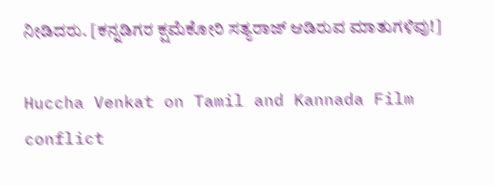ನೀಡಿದರು. [ಕನ್ನಡಿಗರ ಕ್ಷಮೆಕೋರಿ ಸತ್ಯರಾಜ್ ಆಡಿರುವ ಮಾತುಗಳಿವು!]

Huccha Venkat on Tamil and Kannada Film conflict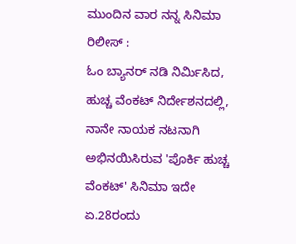ಮುಂದಿನ ವಾರ ನನ್ನ ಸಿನಿಮಾ ರಿಲೀಸ್ :
ಓಂ ಬ್ಯಾನರ್ ನಡಿ ನಿರ್ಮಿಸಿದ, ಹುಚ್ಚ ವೆಂಕಟ್ ನಿರ್ದೇಶನದಲ್ಲಿ, ನಾನೇ ನಾಯಕ ನಟನಾಗಿ ಅಭಿನಯಿಸಿರುವ 'ಪೊರ್ಕಿ ಹುಚ್ಚ ವೆಂಕಟ್' ಸಿನಿಮಾ ಇದೇ ಏ.28ರಂದು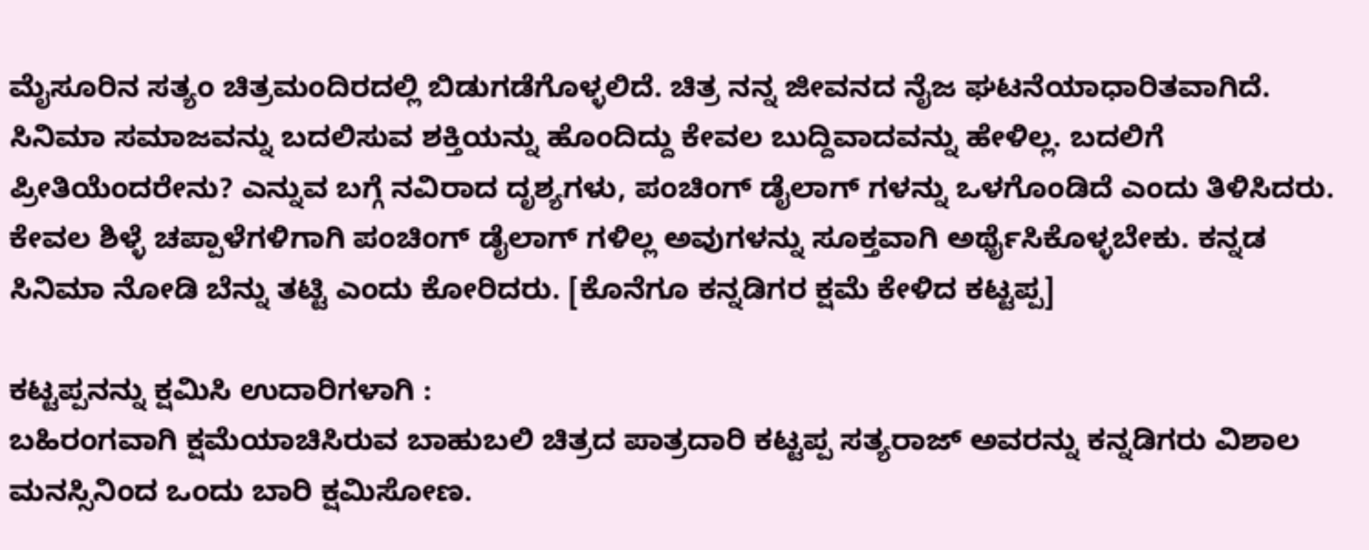ಮೈಸೂರಿನ ಸತ್ಯಂ ಚಿತ್ರಮಂದಿರದಲ್ಲಿ ಬಿಡುಗಡೆಗೊಳ್ಳಲಿದೆ. ಚಿತ್ರ ನನ್ನ ಜೀವನದ ನೈಜ ಘಟನೆಯಾಧಾರಿತವಾಗಿದೆ. ಸಿನಿಮಾ ಸಮಾಜವನ್ನು ಬದಲಿಸುವ ಶಕ್ತಿಯನ್ನು ಹೊಂದಿದ್ದು ಕೇವಲ ಬುದ್ದಿವಾದವನ್ನು ಹೇಳಿಲ್ಲ. ಬದಲಿಗೆ ಪ್ರೀತಿಯೆಂದರೇನು? ಎನ್ನುವ ಬಗ್ಗೆ ನವಿರಾದ ದೃಶ್ಯಗಳು, ಪಂಚಿಂಗ್ ಡೈಲಾಗ್ ಗಳನ್ನು ಒಳಗೊಂಡಿದೆ ಎಂದು ತಿಳಿಸಿದರು. ಕೇವಲ ಶಿಳ್ಳೆ ಚಪ್ಪಾಳೆಗಳಿಗಾಗಿ ಪಂಚಿಂಗ್ ಡೈಲಾಗ್ ಗಳಿಲ್ಲ ಅವುಗಳನ್ನು ಸೂಕ್ತವಾಗಿ ಅರ್ಥೈಸಿಕೊಳ್ಳಬೇಕು. ಕನ್ನಡ ಸಿನಿಮಾ ನೋಡಿ ಬೆನ್ನು ತಟ್ಟಿ ಎಂದು ಕೋರಿದರು. [ಕೊನೆಗೂ ಕನ್ನಡಿಗರ ಕ್ಷಮೆ ಕೇಳಿದ ಕಟ್ಟಪ್ಪ]

ಕಟ್ಟಪ್ಪನನ್ನು ಕ್ಷಮಿಸಿ ಉದಾರಿಗಳಾಗಿ :
ಬಹಿರಂಗವಾಗಿ ಕ್ಷಮೆಯಾಚಿಸಿರುವ ಬಾಹುಬಲಿ ಚಿತ್ರದ ಪಾತ್ರದಾರಿ ಕಟ್ಟಪ್ಪ ಸತ್ಯರಾಜ್ ಅವರನ್ನು ಕನ್ನಡಿಗರು ವಿಶಾಲ ಮನಸ್ಸಿನಿಂದ ಒಂದು ಬಾರಿ ಕ್ಷಮಿಸೋಣ.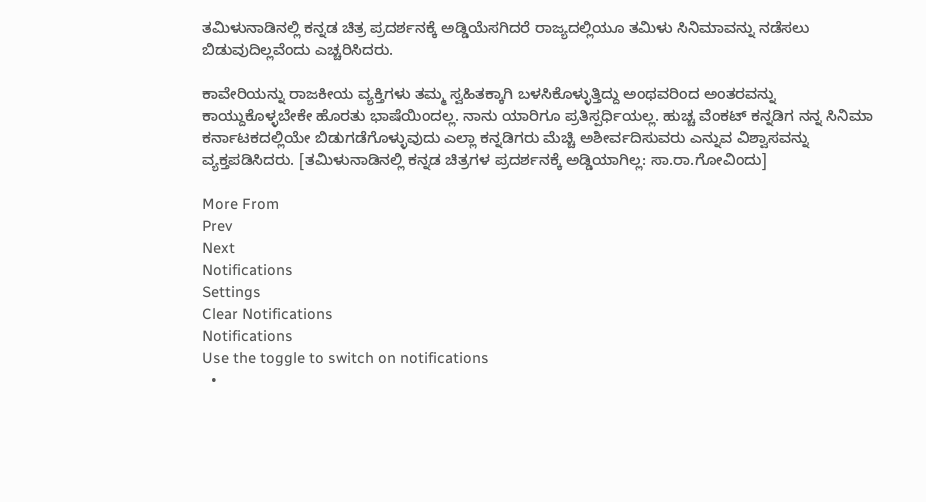ತಮಿಳುನಾಡಿನಲ್ಲಿ ಕನ್ನಡ ಚಿತ್ರ ಪ್ರದರ್ಶನಕ್ಕೆ ಅಡ್ಡಿಯೆಸಗಿದರೆ ರಾಜ್ಯದಲ್ಲಿಯೂ ತಮಿಳು ಸಿನಿಮಾವನ್ನು ನಡೆಸಲು ಬಿಡುವುದಿಲ್ಲವೆಂದು ಎಚ್ಚರಿಸಿದರು.

ಕಾವೇರಿಯನ್ನು ರಾಜಕೀಯ ವ್ಯಕ್ತಿಗಳು ತಮ್ಮ ಸ್ವಹಿತಕ್ಕಾಗಿ ಬಳಸಿಕೊಳ್ಳುತ್ತಿದ್ದು ಅಂಥವರಿಂದ ಅಂತರವನ್ನು ಕಾಯ್ದುಕೊಳ್ಳಬೇಕೇ ಹೊರತು ಭಾಷೆಯಿಂದಲ್ಲ. ನಾನು ಯಾರಿಗೂ ಪ್ರತಿಸ್ಪರ್ಧಿಯಲ್ಲ. ಹುಚ್ಚ ವೆಂಕಟ್ ಕನ್ನಡಿಗ ನನ್ನ ಸಿನಿಮಾ ಕರ್ನಾಟಕದಲ್ಲಿಯೇ ಬಿಡುಗಡೆಗೊಳ್ಳುವುದು ಎಲ್ಲಾ ಕನ್ನಡಿಗರು ಮೆಚ್ಚಿ ಅಶೀರ್ವದಿಸುವರು ಎನ್ನುವ ವಿಶ್ವಾಸವನ್ನು ವ್ಯಕ್ತಪಡಿಸಿದರು. [ತಮಿಳುನಾಡಿನಲ್ಲಿ ಕನ್ನಡ ಚಿತ್ರಗಳ ಪ್ರದರ್ಶನಕ್ಕೆ ಅಡ್ಡಿಯಾಗಿಲ್ಲ: ಸಾ.ರಾ.ಗೋವಿಂದು]

More From
Prev
Next
Notifications
Settings
Clear Notifications
Notifications
Use the toggle to switch on notifications
  •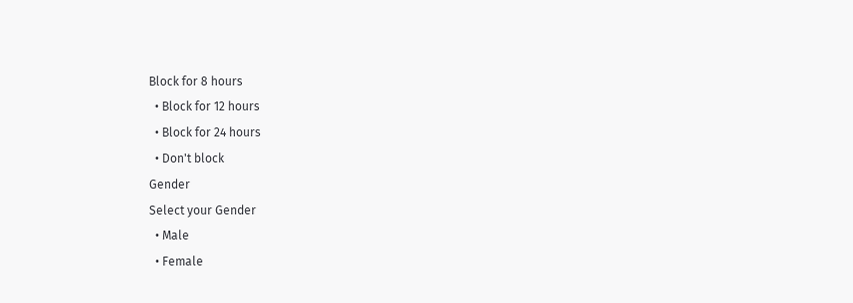Block for 8 hours
  • Block for 12 hours
  • Block for 24 hours
  • Don't block
Gender
Select your Gender
  • Male
  • Female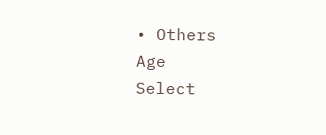• Others
Age
Select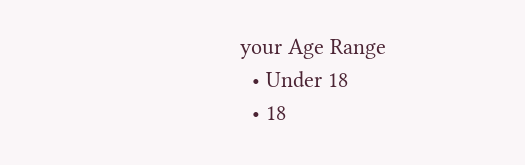your Age Range
  • Under 18
  • 18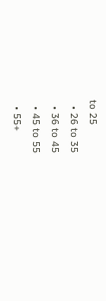to 25
  • 26 to 35
  • 36 to 45
  • 45 to 55
  • 55+